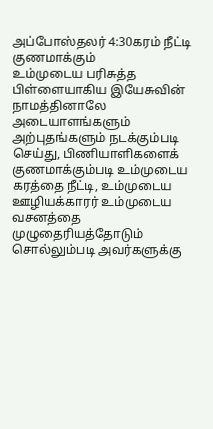அப்போஸ்தலர் 4:30கரம் நீட்டி குணமாக்கும்
உம்முடைய பரிசுத்த பிள்ளையாகிய இயேசுவின் நாமத்தினாலே அடையாளங்களும் அற்புதங்களும் நடக்கும்படி செய்து, பிணியாளிகளைக் குணமாக்கும்படி உம்முடைய கரத்தை நீட்டி, உம்முடைய ஊழியக்காரர் உம்முடைய வசனத்தை முழுதைரியத்தோடும் சொல்லும்படி அவர்களுக்கு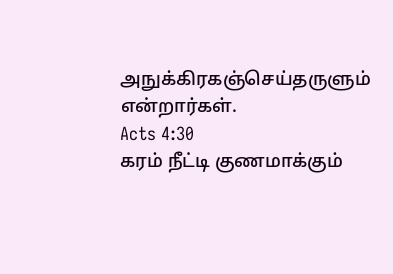அநுக்கிரகஞ்செய்தருளும் என்றார்கள்.
Acts 4:30
கரம் நீட்டி குணமாக்கும்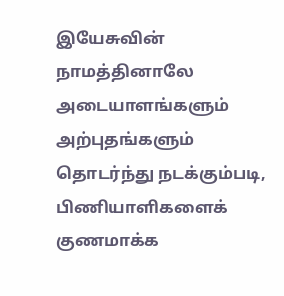இயேசுவின் நாமத்தினாலே அடையாளங்களும் அற்புதங்களும் தொடர்ந்து நடக்கும்படி, பிணியாளிகளைக் குணமாக்க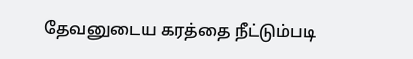தேவனுடைய கரத்தை நீட்டும்படி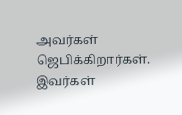அவர்கள் ஜெபிக்கிறார்கள். இவர்கள்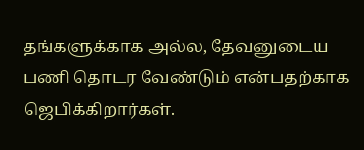தங்களுக்காக அல்ல, தேவனுடைய பணி தொடர வேண்டும் என்பதற்காக ஜெபிக்கிறார்கள்.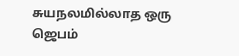சுயநலமில்லாத ஒரு ஜெபம்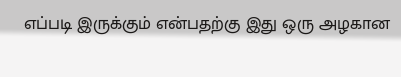எப்படி இருக்கும் என்பதற்கு இது ஒரு அழகான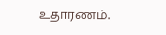உதாரணம்.